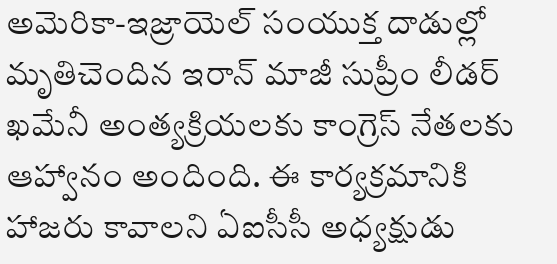అమెరికా-ఇజ్రాయెల్ సంయుక్త దాడుల్లో మృతిచెందిన ఇరాన్ మాజీ సుప్రీం లీడర్ ఖమేనీ అంత్యక్రియలకు కాంగ్రెస్ నేతలకు ఆహ్వానం అందింది. ఈ కార్యక్రమానికి హాజరు కావాలని ఏఐసీసీ అధ్యక్షుడు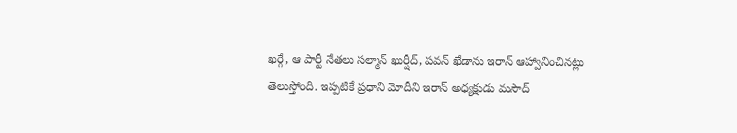ఖర్గే, ఆ పార్టీ నేతలు సల్మాన్ ఖుర్షీద్, పవన్ ఖేడాను ఇరాన్ ఆహ్వానించినట్లు తెలుస్తోంది. ఇప్పటికే ప్రధాని మోదీని ఇరాన్ అధ్యక్షుడు మసౌద్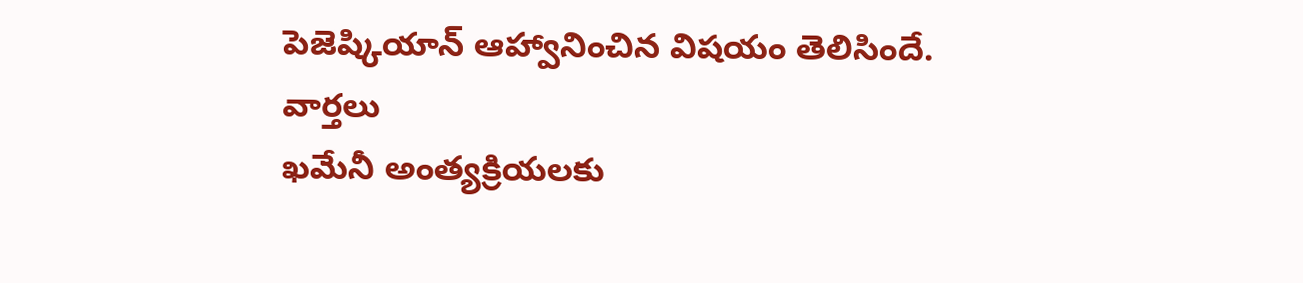పెజెష్కియాన్ ఆహ్వానించిన విషయం తెలిసిందే.
వార్తలు
ఖమేనీ అంత్యక్రియలకు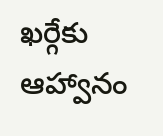ఖర్గేకు ఆహ్వానం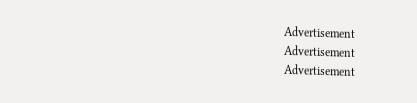Advertisement
Advertisement
Advertisement